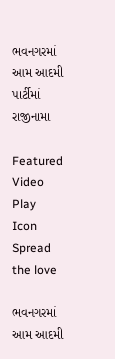ભવનગરમાં આમ આદમી પાર્ટીમાં રાજીનામા

Featured Video Play Icon
Spread the love

ભવનગરમાં આમ આદમી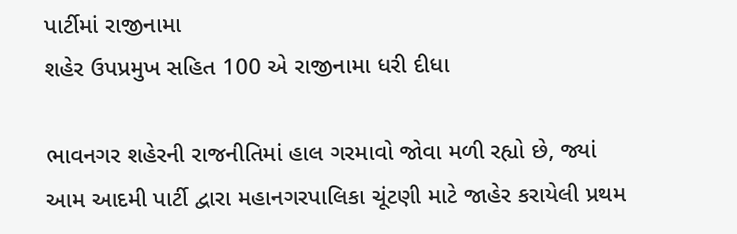પાર્ટીમાં રાજીનામા
શહેર ઉપપ્રમુખ સહિત 100 એ રાજીનામા ધરી દીધા

ભાવનગર શહેરની રાજનીતિમાં હાલ ગરમાવો જોવા મળી રહ્યો છે, જ્યાં આમ આદમી પાર્ટી દ્વારા મહાનગરપાલિકા ચૂંટણી માટે જાહેર કરાયેલી પ્રથમ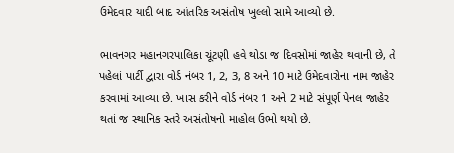ઉમેદવાર યાદી બાદ આંતરિક અસંતોષ ખુલ્લો સામે આવ્યો છે.

ભાવનગર મહાનગરપાલિકા ચૂંટણી હવે થોડા જ દિવસોમાં જાહેર થવાની છે, તે પહેલાં પાર્ટી દ્વારા વોર્ડ નંબર 1, 2, 3, 8 અને 10 માટે ઉમેદવારોના નામ જાહેર કરવામાં આવ્યા છે. ખાસ કરીને વોર્ડ નંબર 1 અને 2 માટે સંપૂર્ણ પેનલ જાહેર થતાં જ સ્થાનિક સ્તરે અસંતોષનો માહોલ ઉભો થયો છે.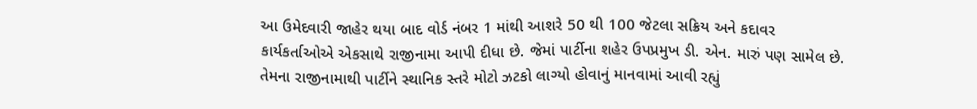આ ઉમેદવારી જાહેર થયા બાદ વોર્ડ નંબર 1 માંથી આશરે 50 થી 100 જેટલા સક્રિય અને કદાવર કાર્યકર્તાઓએ એકસાથે રાજીનામા આપી દીધા છે. જેમાં પાર્ટીના શહેર ઉપપ્રમુખ ડી. એન. મારું પણ સામેલ છે. તેમના રાજીનામાથી પાર્ટીને સ્થાનિક સ્તરે મોટો ઝટકો લાગ્યો હોવાનું માનવામાં આવી રહ્યું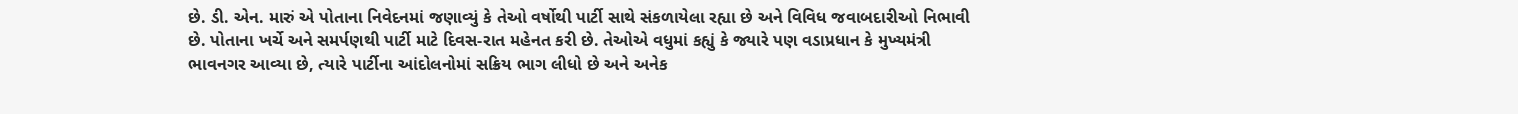છે. ડી. એન. મારું એ પોતાના નિવેદનમાં જણાવ્યું કે તેઓ વર્ષોથી પાર્ટી સાથે સંકળાયેલા રહ્યા છે અને વિવિધ જવાબદારીઓ નિભાવી છે. પોતાના ખર્ચે અને સમર્પણથી પાર્ટી માટે દિવસ-રાત મહેનત કરી છે. તેઓએ વધુમાં કહ્યું કે જ્યારે પણ વડાપ્રધાન કે મુખ્યમંત્રી ભાવનગર આવ્યા છે, ત્યારે પાર્ટીના આંદોલનોમાં સક્રિય ભાગ લીધો છે અને અનેક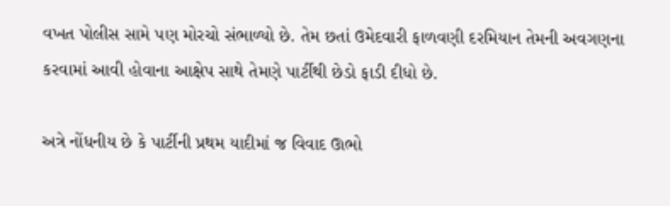વખત પોલીસ સામે પણ મોરચો સંભાળ્યો છે. તેમ છતાં ઉમેદવારી ફાળવણી દરમિયાન તેમની અવગણના કરવામાં આવી હોવાના આક્ષેપ સાથે તેમણે પાર્ટીથી છેડો ફાડી દીધો છે.

અત્રે નોંધનીય છે કે પાર્ટીની પ્રથમ યાદીમાં જ વિવાદ ઊભો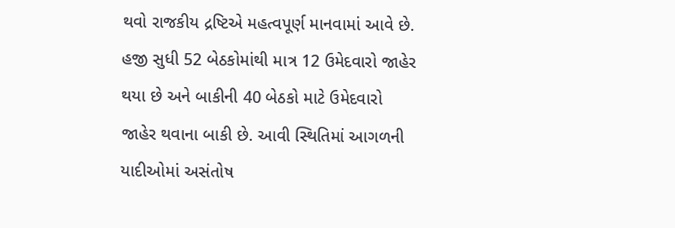થવો રાજકીય દ્રષ્ટિએ મહત્વપૂર્ણ માનવામાં આવે છે. હજી સુધી 52 બેઠકોમાંથી માત્ર 12 ઉમેદવારો જાહેર થયા છે અને બાકીની 40 બેઠકો માટે ઉમેદવારો જાહેર થવાના બાકી છે. આવી સ્થિતિમાં આગળની યાદીઓમાં અસંતોષ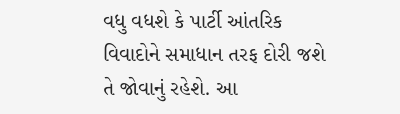વધુ વધશે કે પાર્ટી આંતરિક વિવાદોને સમાધાન તરફ દોરી જશે તે જોવાનું રહેશે. આ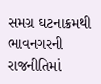સમગ્ર ઘટનાક્રમથી ભાવનગરની રાજનીતિમાં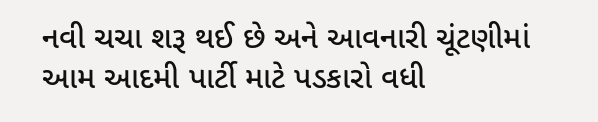નવી ચચા શરૂ થઈ છે અને આવનારી ચૂંટણીમાં આમ આદમી પાર્ટી માટે પડકારો વધી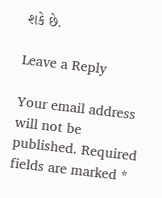શકે છે.

Leave a Reply

Your email address will not be published. Required fields are marked *